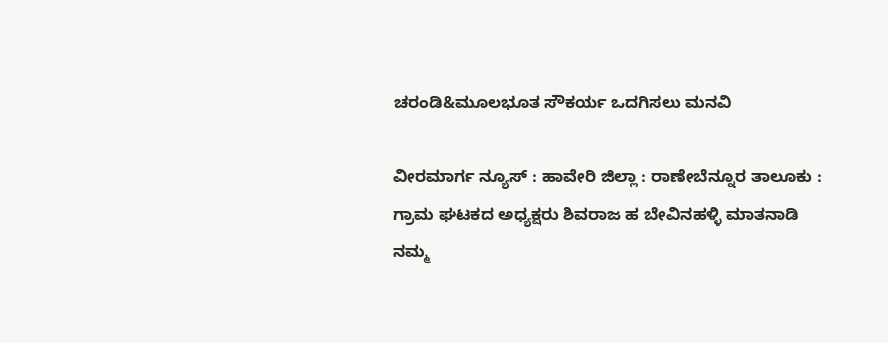ಚರಂಡಿ&ಮೂಲಭೂತ ಸೌಕರ್ಯ ಒದಗಿಸಲು ಮನವಿ

ವೀರಮಾರ್ಗ ನ್ಯೂಸ್ : ಹಾವೇರಿ ಜಿಲ್ಲಾ : ರಾಣೇಬೆನ್ನೂರ ತಾಲೂಕು : ಗ್ರಾಮ ಘಟಕದ ಅಧ್ಯಕ್ಷರು ಶಿವರಾಜ ಹ ಬೇವಿನಹಳ್ಳಿ ಮಾತನಾಡಿ ನಮ್ಮ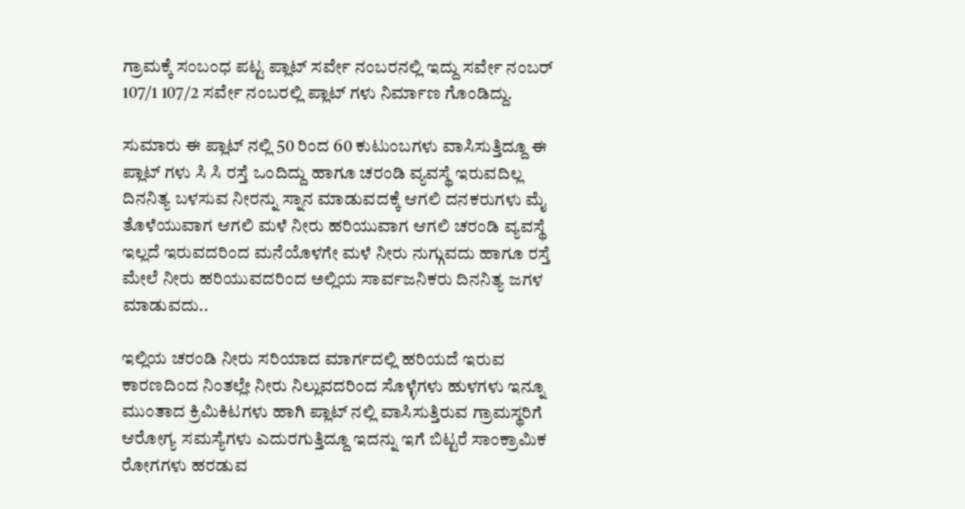ಗ್ರಾಮಕ್ಕೆ ಸಂಬಂಧ ಪಟ್ಟ ಪ್ಲಾಟ್ ಸರ್ವೇ ನಂಬರನಲ್ಲಿ ಇದ್ದು ಸರ್ವೇ ನಂಬರ್ 107/1 107/2 ಸರ್ವೇ ನಂಬರಲ್ಲಿ ಪ್ಲಾಟ್ ಗಳು ನಿರ್ಮಾಣ ಗೊಂಡಿದ್ದು.

ಸುಮಾರು ಈ ಪ್ಲಾಟ್ ನಲ್ಲಿ 50 ರಿಂದ 60 ಕುಟುಂಬಗಳು ವಾಸಿಸುತ್ತಿದ್ದೂ ಈ ಪ್ಲಾಟ್ ಗಳು ಸಿ ಸಿ ರಸ್ತೆ ಒಂದಿದ್ದು ಹಾಗೂ ಚರಂಡಿ ವ್ಯವಸ್ಥೆ ಇರುವದಿಲ್ಲ ದಿನನಿತ್ಯ ಬಳಸುವ ನೀರನ್ನು ಸ್ನಾನ ಮಾಡುವದಕ್ಕೆ ಆಗಲಿ ದನಕರುಗಳು ಮೈ ತೊಳೆಯುವಾಗ ಆಗಲಿ ಮಳೆ ನೀರು ಹರಿಯುವಾಗ ಆಗಲಿ ಚರಂಡಿ ವ್ಯವಸ್ಥೆ ಇಲ್ಲದೆ ಇರುವದರಿಂದ ಮನೆಯೊಳಗೇ ಮಳೆ ನೀರು ನುಗ್ಗುವದು ಹಾಗೂ ರಸ್ತೆ ಮೇಲೆ ನೀರು ಹರಿಯುವದರಿಂದ ಅಲ್ಲಿಯ ಸಾರ್ವಜನಿಕರು ದಿನನಿತ್ಯ ಜಗಳ ಮಾಡುವದು..

ಇಲ್ಲಿಯ ಚರಂಡಿ ನೀರು ಸರಿಯಾದ ಮಾರ್ಗದಲ್ಲಿ ಹರಿಯದೆ ಇರುವ ಕಾರಣದಿಂದ ನಿಂತಲ್ಲೇ ನೀರು ನಿಲ್ಲುವದರಿಂದ ಸೊಳ್ಳೆಗಳು ಹುಳಗಳು ಇನ್ನೂ ಮುಂತಾದ ಕ್ರಿಮಿಕಿಟಗಳು ಹಾಗಿ ಪ್ಲಾಟ್ ನಲ್ಲಿ ವಾಸಿಸುತ್ತಿರುವ ಗ್ರಾಮಸ್ಥರಿಗೆ ಆರೋಗ್ಯ ಸಮಸ್ಯೆಗಳು ಎದುರಗುತ್ತಿದ್ದೂ ಇದನ್ನು ಇಗೆ ಬಿಟ್ಟರೆ ಸಾಂಕ್ರಾಮಿಕ ರೋಗಗಳು ಹರಡುವ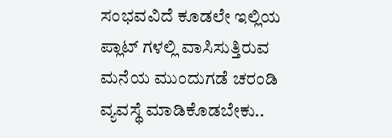ಸಂಭವವಿದೆ ಕೂಡಲೇ ಇಲ್ಲಿಯ ಪ್ಲಾಟ್ ಗಳಲ್ಲಿ ವಾಸಿಸುತ್ತಿರುವ ಮನೆಯ ಮುಂದುಗಡೆ ಚರಂಡಿ ವ್ಯವಸ್ಥೆ ಮಾಡಿಕೊಡಬೇಕು..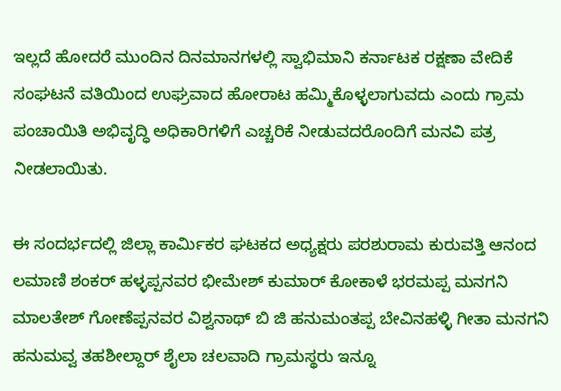ಇಲ್ಲದೆ ಹೋದರೆ ಮುಂದಿನ ದಿನಮಾನಗಳಲ್ಲಿ ಸ್ವಾಭಿಮಾನಿ ಕರ್ನಾಟಕ ರಕ್ಷಣಾ ವೇದಿಕೆ ಸಂಘಟನೆ ವತಿಯಿಂದ ಉಘ್ರವಾದ ಹೋರಾಟ ಹಮ್ಮಿಕೊಳ್ಳಲಾಗುವದು ಎಂದು ಗ್ರಾಮ ಪಂಚಾಯಿತಿ ಅಭಿವೃದ್ಧಿ ಅಧಿಕಾರಿಗಳಿಗೆ ಎಚ್ಚರಿಕೆ ನೀಡುವದರೊಂದಿಗೆ ಮನವಿ ಪತ್ರ ನೀಡಲಾಯಿತು.

ಈ ಸಂದರ್ಭದಲ್ಲಿ ಜಿಲ್ಲಾ ಕಾರ್ಮಿಕರ ಘಟಕದ ಅಧ್ಯಕ್ಷರು ಪರಶುರಾಮ ಕುರುವತ್ತಿ ಆನಂದ ಲಮಾಣಿ ಶಂಕರ್ ಹಳ್ಳಪ್ಪನವರ ಭೀಮೇಶ್ ಕುಮಾರ್ ಕೋಕಾಳೆ ಭರಮಪ್ಪ ಮನಗನಿ ಮಾಲತೇಶ್ ಗೋಣೆಪ್ಪನವರ ವಿಶ್ವನಾಥ್ ಬಿ ಜಿ ಹನುಮಂತಪ್ಪ ಬೇವಿನಹಳ್ಳಿ ಗೀತಾ ಮನಗನಿ ಹನುಮವ್ವ ತಹಶೀಲ್ದಾರ್ ಶೈಲಾ ಚಲವಾದಿ ಗ್ರಾಮಸ್ಥರು ಇನ್ನೂ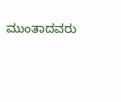ಮುಂತಾದವರು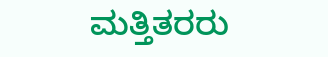ಮತ್ತಿತರರು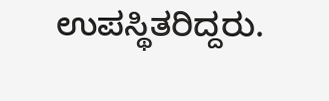ಉಪಸ್ಥಿತರಿದ್ದರು.